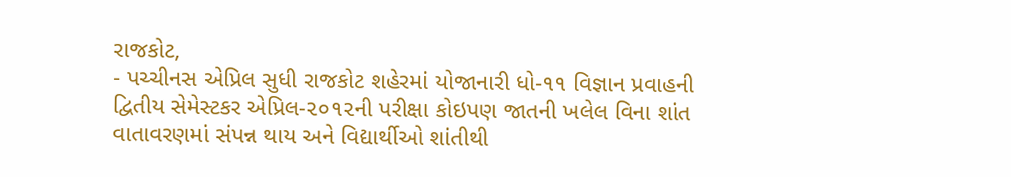રાજકોટ,
- પચ્ચીનસ એપ્રિલ સુધી રાજકોટ શહેરમાં યોજાનારી ધો-૧૧ વિજ્ઞાન પ્રવાહની
દ્વિતીય સેમેસ્ટકર એપ્રિલ-૨૦૧૨ની પરીક્ષા કોઇપણ જાતની ખલેલ વિના શાંત
વાતાવરણમાં સંપન્ન થાય અને વિદ્યાર્થીઓ શાંતીથી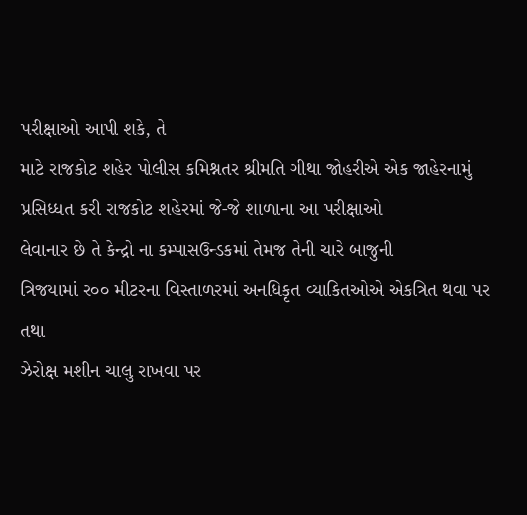પરીક્ષાઓ આપી શકે, તે
માટે રાજકોટ શહેર પોલીસ કમિશ્નતર શ્રીમતિ ગીથા જોહરીએ એક જાહેરનામું
પ્રસિધ્ધત કરી રાજકોટ શહેરમાં જે-જે શાળાના આ પરીક્ષાઓ
લેવાનાર છે તે કેન્દ્રો ના કમ્પાસઉન્ડકમાં તેમજ તેની ચારે બાજુની
ત્રિજયામાં ર૦૦ મીટરના વિસ્તાળરમાં અનધિકૃત વ્યાકિતઓએ એકત્રિત થવા પર તથા
ઝેરોક્ષ મશીન ચાલુ રાખવા પર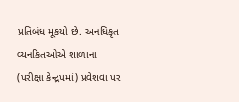પ્રતિબંધ મૂકયો છે. અનધિકૃત વ્યનકિતઓએ શાળાના
(પરીક્ષા કેન્દ્રપમાં) પ્રવેશવા પર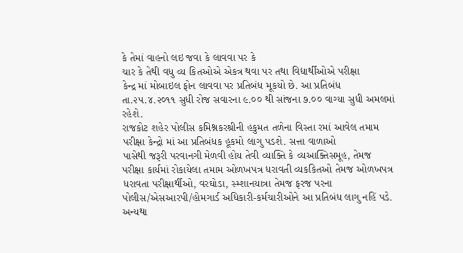કે તેમાં વાહનો લઇ જવા કે લાવવા પર કે
ચાર કે તેથી વધુ વ્ય કિતઓએ એકત્ર થવા પર તથા વિદ્યાર્થીઓએ પરીક્ષા
કેન્દ્ર માં મોબાઇલ ફોન લાવવા પર પ્રતિબંધ મૂકયો છે. આ પ્રતિબંધ
તા.૨૫.૪.૨૦૧૧ સુધી રોજ સવારના ૯.૦૦ થી સાંજના ૭.૦૦ વાગ્યા સુધી અમલમાં
રહેશે.
રાજકોટ શહેર પોલીસ કમિશ્નકરશ્રીની હકુમત તળેના વિસ્તા રમાં આવેલ તમામ
પરીક્ષા કેન્દ્રો માં આ પ્રતિબંધક હૂકમો લાગુ પડશે. સત્તા વાળાઓ
પાસેથી જરૂરી પરવાનગી મેળવી હોય તેવી વ્યાક્તિ કે વ્યઆક્તિસમૂહ, તેમજ
પરીક્ષા કાર્યમાં રોકાયેલા તમામ ઓળખપત્ર ધરાવતી વ્યકકિતઓ તેમજ ઓળખપત્ર
ધરાવતા પરીક્ષાર્થીઓ, વરઘોડા, સ્મ્શાનયાત્રા તેમજ ફરજ પરના
પોલીસ/એસઆરપી/હોમગાર્ડ અધિકારી-કર્મચારીઓને આ પ્રતિબંધ લાગુ નહિં પડે.
અન્યથા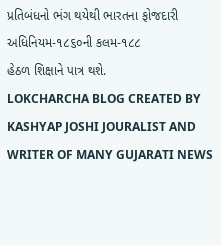પ્રતિબંધનો ભંગ થયેથી ભારતના ફોજદારી અધિનિયમ-૧૮૬૦ની કલમ-૧૮૮
હેઠળ શિક્ષાને પાત્ર થશે.
LOKCHARCHA BLOG CREATED BY KASHYAP JOSHI JOURALIST AND WRITER OF MANY GUJARATI NEWS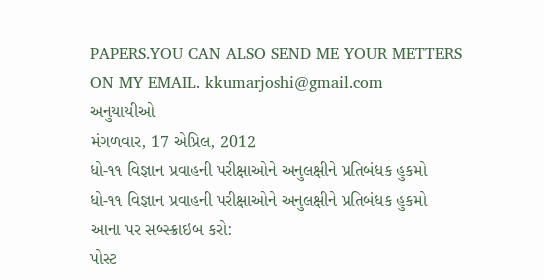PAPERS.YOU CAN ALSO SEND ME YOUR METTERS ON MY EMAIL. kkumarjoshi@gmail.com
અનુયાયીઓ
મંગળવાર, 17 એપ્રિલ, 2012
ધો-૧૧ વિજ્ઞાન પ્રવાહની પરીક્ષાઓને અનુલક્ષીને પ્રતિબંધક હુકમો
ધો-૧૧ વિજ્ઞાન પ્રવાહની પરીક્ષાઓને અનુલક્ષીને પ્રતિબંધક હુકમો
આના પર સબ્સ્ક્રાઇબ કરો:
પોસ્ટ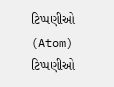ટિપ્પણીઓ (Atom)
ટિપ્પણીઓ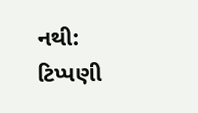નથી:
ટિપ્પણી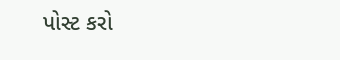પોસ્ટ કરો